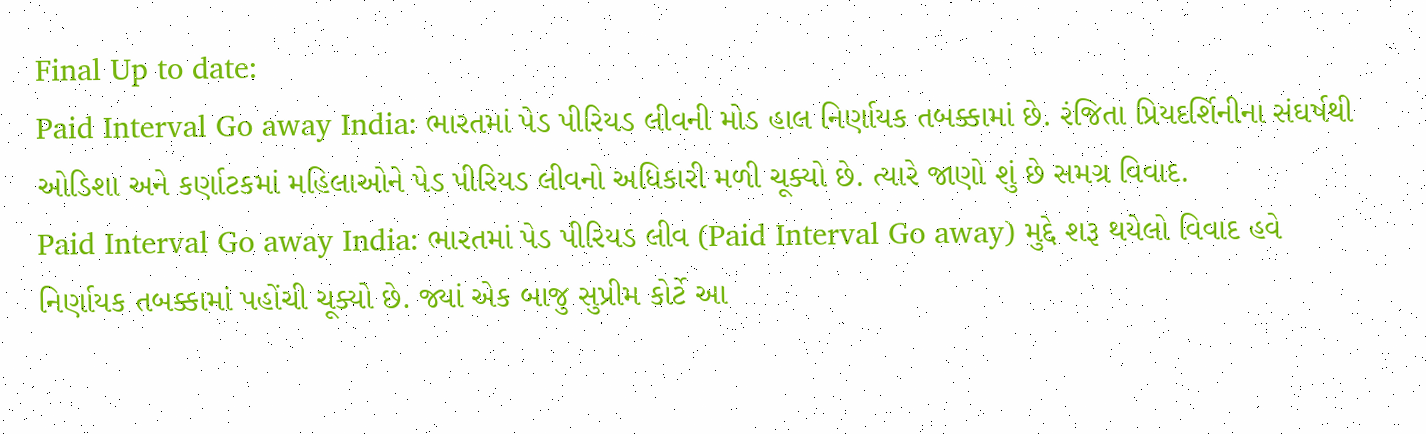Final Up to date:
Paid Interval Go away India: ભારતમાં પેડ પીરિયડ લીવની મોડ હાલ નિર્ણાયક તબક્કામાં છે. રંજિતા પ્રિયદર્શિનીના સંઘર્ષથી ઓડિશા અને કર્ણાટકમાં મહિલાઓને પેડ પીરિયડ લીવનો અધિકારી મળી ચૂક્યો છે. ત્યારે જાણો શું છે સમગ્ર વિવાદ.
Paid Interval Go away India: ભારતમાં પેડ પીરિયડ લીવ (Paid Interval Go away) મુદ્દે શરૂ થયેલો વિવાદ હવે નિર્ણાયક તબક્કામાં પહોંચી ચૂક્યો છે. જ્યાં એક બાજુ સુપ્રીમ કોર્ટે આ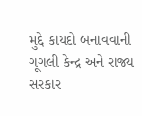મુદ્દે કાયદો બનાવવાની ગૂગલી કેન્દ્ર અને રાજ્ય સરકાર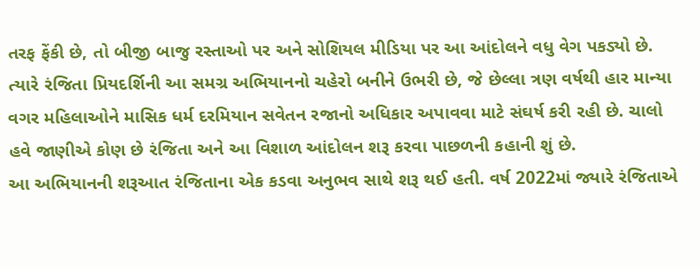તરફ ફેંકી છે, તો બીજી બાજુ રસ્તાઓ પર અને સોશિયલ મીડિયા પર આ આંદોલને વધુ વેગ પકડ્યો છે. ત્યારે રંજિતા પ્રિયદર્શિની આ સમગ્ર અભિયાનનો ચહેરો બનીને ઉભરી છે, જે છેલ્લા ત્રણ વર્ષથી હાર માન્યા વગર મહિલાઓને માસિક ધર્મ દરમિયાન સવેતન રજાનો અધિકાર અપાવવા માટે સંઘર્ષ કરી રહી છે. ચાલો હવે જાણીએ કોણ છે રંજિતા અને આ વિશાળ આંદોલન શરૂ કરવા પાછળની કહાની શું છે.
આ અભિયાનની શરૂઆત રંજિતાના એક કડવા અનુભવ સાથે શરૂ થઈ હતી. વર્ષ 2022માં જ્યારે રંજિતાએ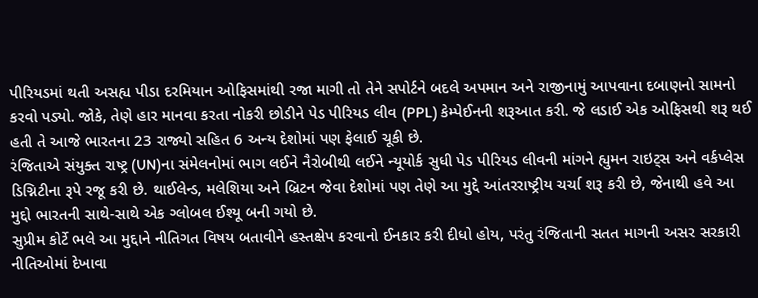પીરિયડમાં થતી અસહ્ય પીડા દરમિયાન ઓફિસમાંથી રજા માગી તો તેને સપોર્ટને બદલે અપમાન અને રાજીનામું આપવાના દબાણનો સામનો કરવો પડ્યો. જોકે, તેણે હાર માનવા કરતા નોકરી છોડીને પેડ પીરિયડ લીવ (PPL) કેમ્પેઈનની શરૂઆત કરી. જે લડાઈ એક ઓફિસથી શરૂ થઈ હતી તે આજે ભારતના 23 રાજ્યો સહિત 6 અન્ય દેશોમાં પણ ફેલાઈ ચૂકી છે.
રંજિતાએ સંયુક્ત રાષ્ટ્ર (UN)ના સંમેલનોમાં ભાગ લઈને નૈરોબીથી લઈને ન્યૂયોર્ક સુધી પેડ પીરિયડ લીવની માંગને હ્યુમન રાઇટ્સ અને વર્કપ્લેસ ડિગ્નિટીના રૂપે રજૂ કરી છે. થાઈલેન્ડ, મલેશિયા અને બ્રિટન જેવા દેશોમાં પણ તેણે આ મુદ્દે આંતરરાષ્ટ્રીય ચર્ચા શરૂ કરી છે, જેનાથી હવે આ મુદ્દો ભારતની સાથે-સાથે એક ગ્લોબલ ઈશ્યૂ બની ગયો છે.
સુપ્રીમ કોર્ટે ભલે આ મુદ્દાને નીતિગત વિષય બતાવીને હસ્તક્ષેપ કરવાનો ઈનકાર કરી દીધો હોય, પરંતુ રંજિતાની સતત માગની અસર સરકારી નીતિઓમાં દેખાવા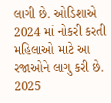લાગી છે. ઓડિશાએ 2024 માં નોકરી કરતી મહિલાઓ માટે આ રજાઓને લાગુ કરી છે. 2025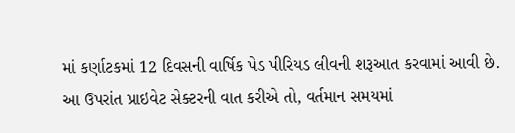માં કર્ણાટકમાં 12 દિવસની વાર્ષિક પેડ પીરિયડ લીવની શરૂઆત કરવામાં આવી છે. આ ઉપરાંત પ્રાઇવેટ સેક્ટરની વાત કરીએ તો, વર્તમાન સમયમાં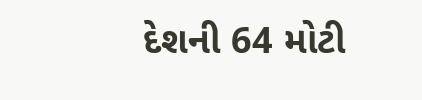દેશની 64 મોટી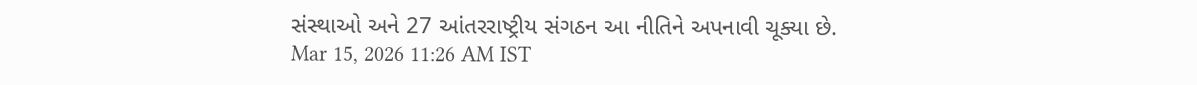સંસ્થાઓ અને 27 આંતરરાષ્ટ્રીય સંગઠન આ નીતિને અપનાવી ચૂક્યા છે.
Mar 15, 2026 11:26 AM IST